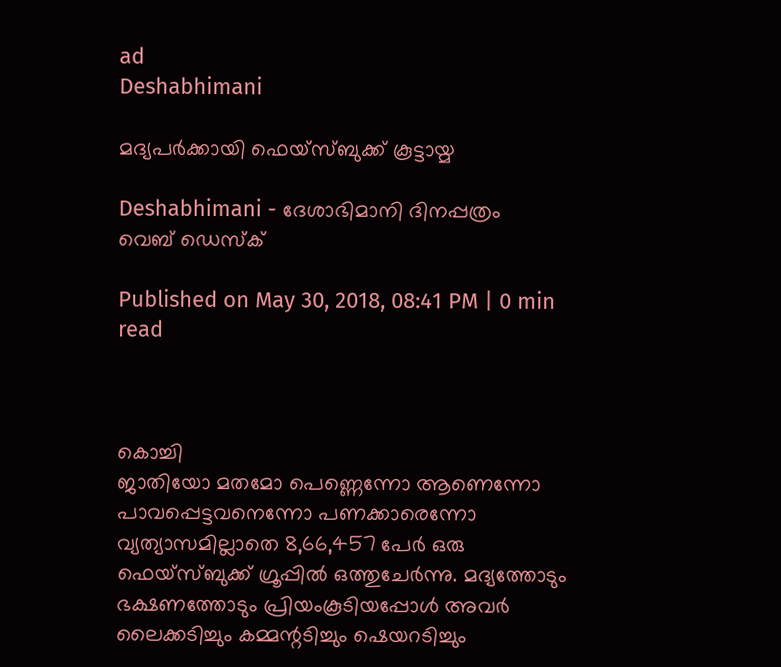ad
Deshabhimani

മദ്യപർക്കായി ഫെയ്സ്ബുക്ക് കൂട്ടായ്മ

Deshabhimani - ദേശാഭിമാനി ദിനപ്പത്രം
വെബ് ഡെസ്ക്

Published on May 30, 2018, 08:41 PM | 0 min read



കൊച്ചി
ജാതിയോ മതമോ പെണ്ണെന്നോ ആണെന്നോ പാവപ്പെട്ടവനെന്നോ പണക്കാരെന്നോ വ്യത്യാസമില്ലാതെ 8,66,457 പേർ ഒരു ഫെയ്‌സ്ബുക്ക് ഗ്രൂപ്പിൽ ഒത്തുചേർന്നു. മദ്യത്തോടും ഭക്ഷണത്തോടും പ്രിയംകൂടിയപ്പോൾ അവർ ലൈക്കടിച്ചും കമ്മന്റടിച്ചും ഷെയറടിച്ചും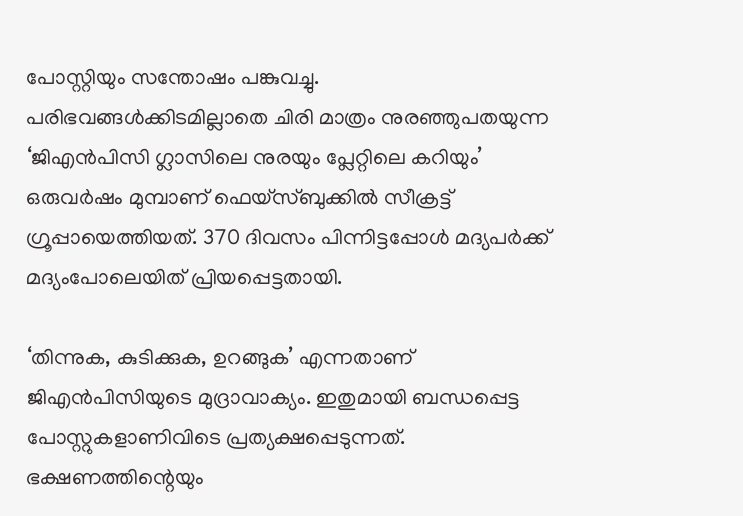പോസ്റ്റിയും സന്തോഷം പങ്കുവച്ചു. പരിഭവങ്ങൾക്കിടമില്ലാതെ ചിരി മാത്രം നുരഞ്ഞുപതയുന്ന ‘ജിഎൻപിസി ഗ്ലാസിലെ നുരയും പ്ലേറ്റിലെ കറിയും’ ഒരുവർഷം മുമ്പാണ് ഫെയ്‌സ്ബുക്കിൽ സീക്രട്ട് ഗ്രൂപ്പായെത്തിയത്. 370 ദിവസം പിന്നിട്ടപ്പോൾ മദ്യപർക്ക് മദ്യംപോലെയിത് പ്രിയപ്പെട്ടതായി.

‘തിന്നുക, കുടിക്കുക, ഉറങ്ങുക’ എന്നതാണ് ജിഎൻപിസിയുടെ മുദ്രാവാക്യം. ഇതുമായി ബന്ധപ്പെട്ട പോസ്റ്റുകളാണിവിടെ പ്രത്യക്ഷപ്പെടുന്നത്. ഭക്ഷണത്തിന്റെയും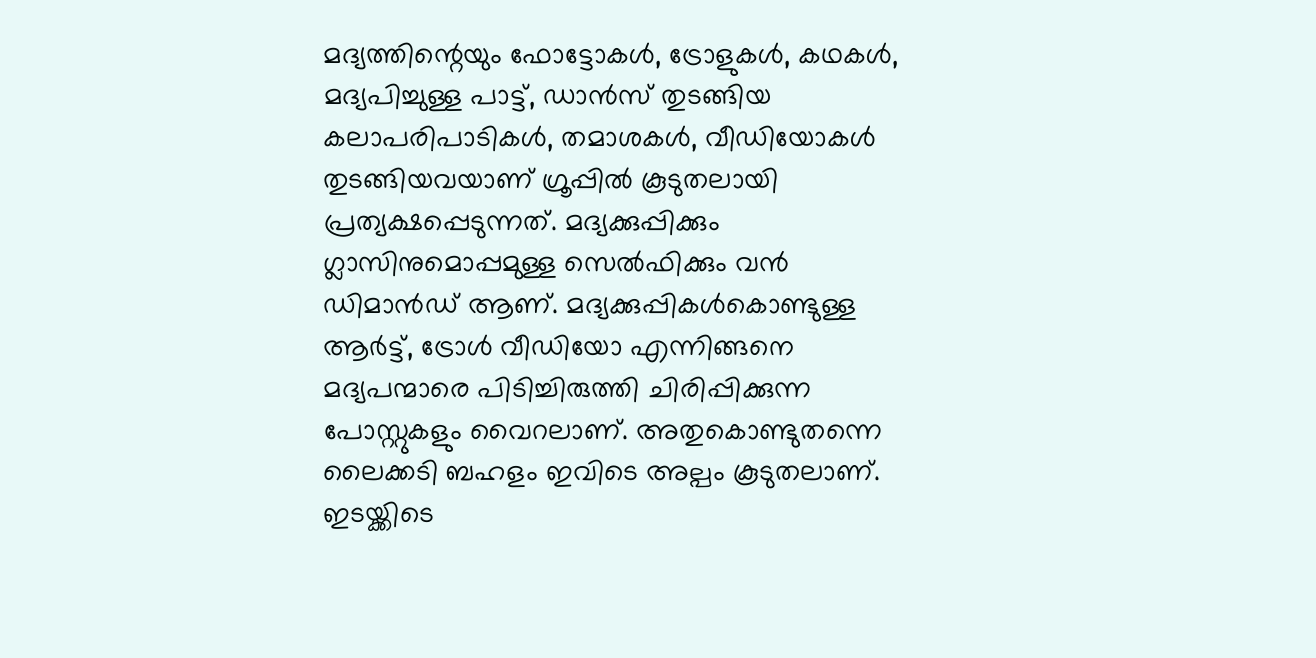മദ്യത്തിന്റെയും ഫോട്ടോകൾ, ട്രോളുകൾ, കഥകൾ, മദ്യപിച്ചുള്ള പാട്ട്, ഡാൻസ് തുടങ്ങിയ കലാപരിപാടികൾ, തമാശകൾ, വീഡിയോകൾ തുടങ്ങിയവയാണ് ഗ്രൂപ്പിൽ കൂടുതലായി പ്രത്യക്ഷപ്പെടുന്നത്. മദ്യക്കുപ്പിക്കും ഗ്ലാസിനുമൊപ്പമുള്ള സെൽഫിക്കും വൻ ഡിമാൻഡ‌് ആണ‌്. മദ്യക്കുപ്പികൾകൊണ്ടുള്ള ആർട്ട്, ട്രോൾ വീഡിയോ എന്നിങ്ങനെ മദ്യപന്മാരെ പിടിച്ചിരുത്തി ചിരിപ്പിക്കുന്ന പോസ്റ്റുകളും വൈറലാണ്. അതുകൊണ്ടുതന്നെ ലൈക്കടി ബഹളം ഇവിടെ അല്പം കൂടുതലാണ്. ഇടയ്ക്കിടെ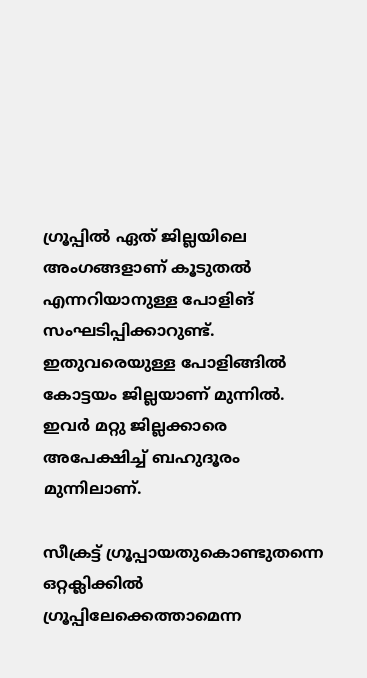ഗ്രൂപ്പിൽ ഏത് ജില്ലയിലെ അംഗങ്ങളാണ് കൂടുതൽ എന്നറിയാനുള്ള പോളിങ് സംഘടിപ്പിക്കാറുണ്ട്. ഇതുവരെയുള്ള പോളിങ്ങിൽ കോട്ടയം ജില്ലയാണ് മുന്നിൽ. ഇവർ മറ്റു ജില്ലക്കാരെ അപേക്ഷിച്ച് ബഹുദൂരം മുന്നിലാണ്.

സീക്രട്ട് ഗ്രൂപ്പായതുകൊണ്ടുതന്നെ ഒറ്റക്ലിക്കിൽ ഗ്രൂപ്പിലേക്കെത്താമെന്ന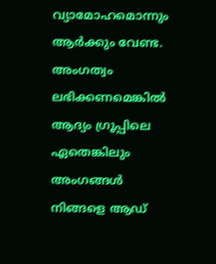വ്യാമോഹമൊന്നും ആർക്കും വേണ്ട. അംഗത്വം ലഭിക്കണമെങ്കിൽ ആദ്യം ഗ്രൂപ്പിലെ ഏതെങ്കിലും അംഗങ്ങൾ നിങ്ങളെ ആഡ്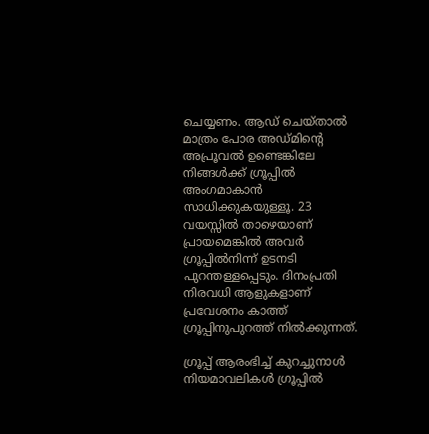ചെയ്യണം. ആഡ് ചെയ്താൽ മാത്രം പോര അഡ്മിന്റെ അപ്രൂവൽ ഉണ്ടെങ്കിലേ നിങ്ങൾക്ക് ഗ്രൂപ്പിൽ അംഗമാകാൻ സാധിക്കുകയുള്ളൂ. 23 വയസ്സിൽ താഴെയാണ് പ്രായമെങ്കിൽ അവർ ഗ്രൂപ്പിൽനിന്ന് ഉടനടി പുറന്തള്ളപ്പെടും. ദിനംപ്രതി നിരവധി ആളുകളാണ് പ്രവേശനം കാത്ത് ഗ്രൂപ്പിനുപുറത്ത് നിൽക്കുന്നത്.

ഗ്രൂപ്പ‌് ആരംഭിച്ച‌് കുറച്ചുനാൾ നിയമാവലികൾ ഗ്രൂപ്പിൽ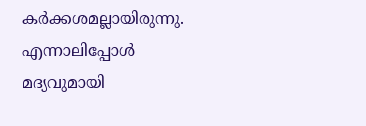കർക്കശമല്ലായിരുന്നു. എന്നാലിപ്പോൾ മദ്യവുമായി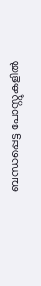ബന്ധപ്പെട്ട പോസ്റ്റുകളിൽ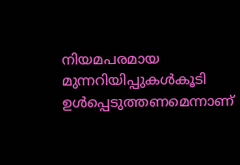നിയമപരമായ മുന്നറിയിപ്പുകൾകൂടി ഉൾപ്പെടുത്തണമെന്നാണ്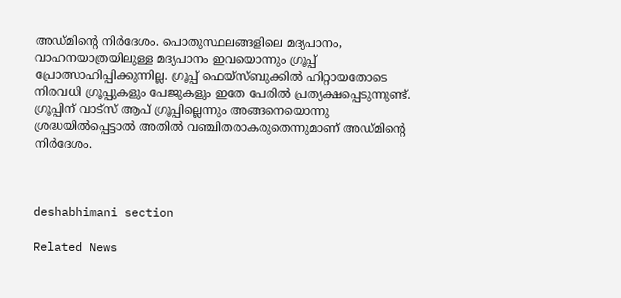അഡ്മിന്റെ നിർദേശം. പൊതുസ്ഥലങ്ങളിലെ മദ്യപാനം, വാഹനയാത്രയിലുള്ള മദ്യപാനം ഇവയൊന്നും ഗ്രൂപ്പ് പ്രോത്സാഹിപ്പിക്കുന്നില്ല. ഗ്രൂപ്പ് ഫെയ്‌സ്ബുക്കിൽ ഹിറ്റായതോടെ നിരവധി ഗ്രൂപ്പുകളും പേജുകളും ഇതേ പേരിൽ പ്രത്യക്ഷപ്പെടുന്നുണ്ട്. ഗ്രൂപ്പിന് വാട്‌സ് ആപ‌് ഗ്രൂപ്പില്ലെന്നും അങ്ങനെയൊന്നു ശ്രദ്ധയിൽപ്പെട്ടാൽ അതിൽ വഞ്ചിതരാകരുതെന്നുമാണ് അഡ്മിന്റെ നിർദേശം.



deshabhimani section

Related News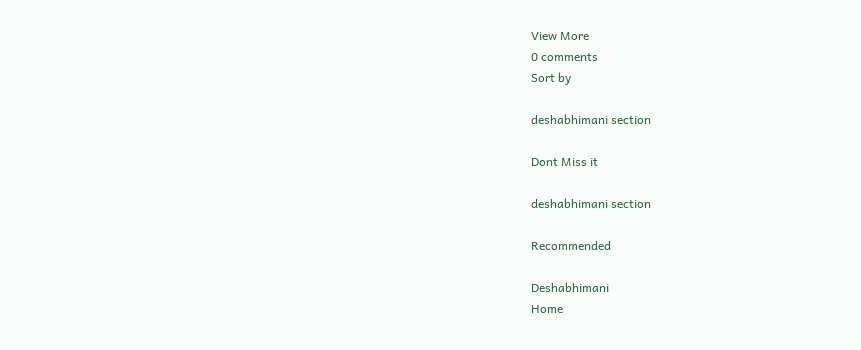View More
0 comments
Sort by

deshabhimani section

Dont Miss it

deshabhimani section

Recommended

Deshabhimani
Home